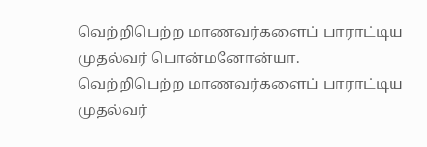வெற்றிபெற்ற மாணவர்களைப் பாராட்டிய முதல்வர் பொன்மனோன்யா.
வெற்றிபெற்ற மாணவர்களைப் பாராட்டிய முதல்வர்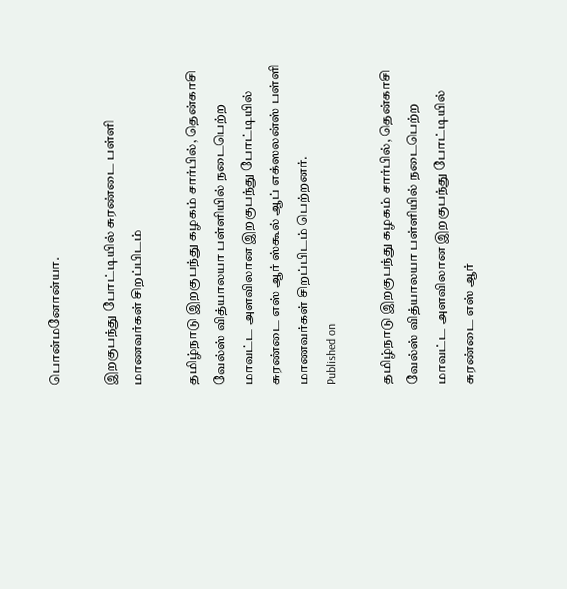பொன்மனோன்யா.

இறகுபந்து போட்டியில் சுரண்டை பள்ளி மாணவர்கள் சிறப்பிடம்

தமிழ்நாடு இறகுபந்து கழகம் சார்பில், தென்காசி வேல்ஸ் வித்யாலயா பள்ளியில் நடைபெற்ற மாவட்ட அளவிலான இறகுபந்து போட்டியில் சுரண்டை எஸ் ஆர் ஸ்கூல் ஆப் எக்ஸலன்ஸ் பள்ளி மாணவர்கள் சிறப்பிடம் பெற்றனர்.
Published on

தமிழ்நாடு இறகுபந்து கழகம் சார்பில், தென்காசி வேல்ஸ் வித்யாலயா பள்ளியில் நடைபெற்ற மாவட்ட அளவிலான இறகுபந்து போட்டியில் சுரண்டை எஸ் ஆர்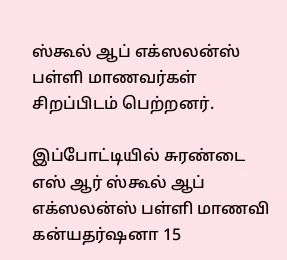ஸ்கூல் ஆப் எக்ஸலன்ஸ் பள்ளி மாணவர்கள் சிறப்பிடம் பெற்றனர்.

இப்போட்டியில் சுரண்டை எஸ் ஆர் ஸ்கூல் ஆப் எக்ஸலன்ஸ் பள்ளி மாணவி கன்யதர்ஷனா 15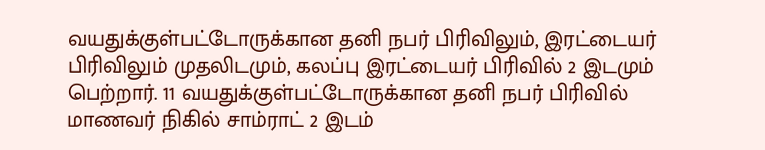வயதுக்குள்பட்டோருக்கான தனி நபர் பிரிவிலும், இரட்டையர் பிரிவிலும் முதலிடமும், கலப்பு இரட்டையர் பிரிவில் 2 இடமும் பெற்றார். 11 வயதுக்குள்பட்டோருக்கான தனி நபர் பிரிவில் மாணவர் நிகில் சாம்ராட் 2 இடம்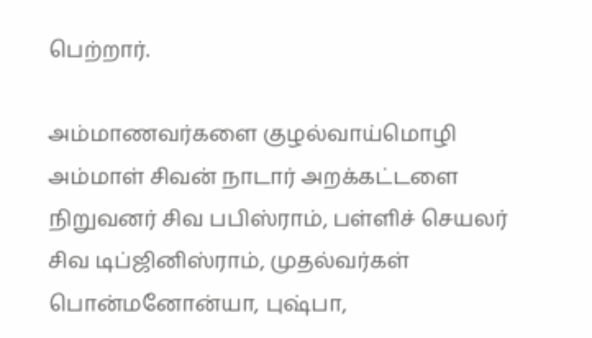பெற்றார்.

அம்மாணவர்களை குழல்வாய்மொழி அம்மாள் சிவன் நாடார் அறக்கட்டளை நிறுவனர் சிவ பபிஸ்ராம், பள்ளிச் செயலர் சிவ டிப்ஜினிஸ்ராம், முதல்வர்கள் பொன்மனோன்யா, புஷ்பா,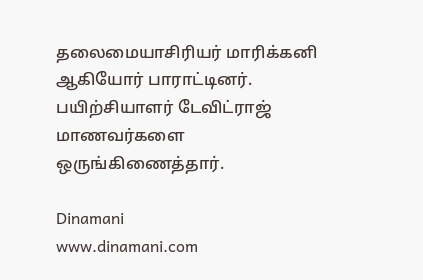தலைமையாசிரியர் மாரிக்கனி ஆகியோர் பாராட்டினர். பயிற்சியாளர் டேவிட்ராஜ் மாணவர்களை ஒருங்கிணைத்தார்.

Dinamani
www.dinamani.com